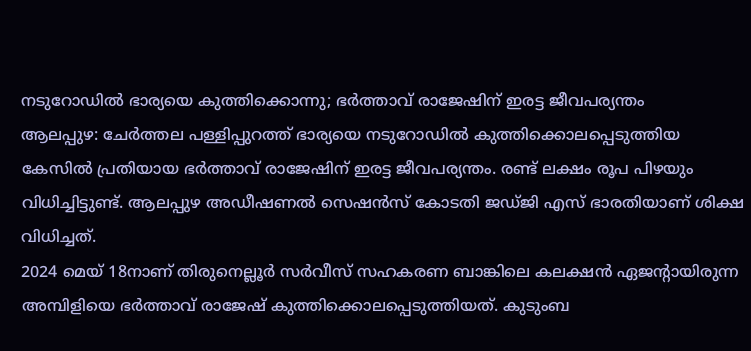നടുറോഡിൽ ഭാര്യയെ കുത്തിക്കൊന്നു; ഭർത്താവ് രാജേഷിന് ഇരട്ട ജീവപര്യന്തം
ആലപ്പുഴ: ചേർത്തല പള്ളിപ്പുറത്ത് ഭാര്യയെ നടുറോഡിൽ കുത്തിക്കൊലപ്പെടുത്തിയ കേസിൽ പ്രതിയായ ഭർത്താവ് രാജേഷിന് ഇരട്ട ജീവപര്യന്തം. രണ്ട് ലക്ഷം രൂപ പിഴയും വിധിച്ചിട്ടുണ്ട്. ആലപ്പുഴ അഡീഷണൽ സെഷൻസ് കോടതി ജഡ്ജി എസ് ഭാരതിയാണ് ശിക്ഷ വിധിച്ചത്.
2024 മെയ് 18നാണ് തിരുനെല്ലൂർ സർവീസ് സഹകരണ ബാങ്കിലെ കലക്ഷൻ ഏജന്റായിരുന്ന അമ്പിളിയെ ഭർത്താവ് രാജേഷ് കുത്തിക്കൊലപ്പെടുത്തിയത്. കുടുംബ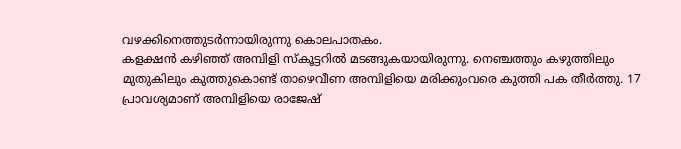വഴക്കിനെത്തുടർന്നായിരുന്നു കൊലപാതകം.
കളക്ഷൻ കഴിഞ്ഞ് അമ്പിളി സ്കൂട്ടറിൽ മടങ്ങുകയായിരുന്നു. നെഞ്ചത്തും കഴുത്തിലും മുതുകിലും കുത്തുകൊണ്ട് താഴെവീണ അമ്പിളിയെ മരിക്കുംവരെ കുത്തി പക തീർത്തു. 17 പ്രാവശ്യമാണ് അമ്പിളിയെ രാജേഷ്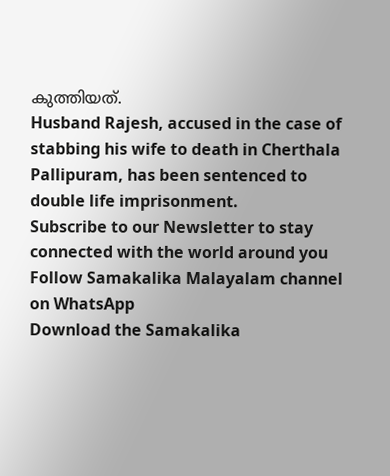കുത്തിയത്.
Husband Rajesh, accused in the case of stabbing his wife to death in Cherthala Pallipuram, has been sentenced to double life imprisonment.
Subscribe to our Newsletter to stay connected with the world around you
Follow Samakalika Malayalam channel on WhatsApp
Download the Samakalika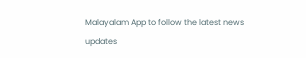Malayalam App to follow the latest news updates